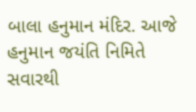બાલા હનુમાન મંદિર. આજે હનુમાન જયંતિ નિમિતે સવારથી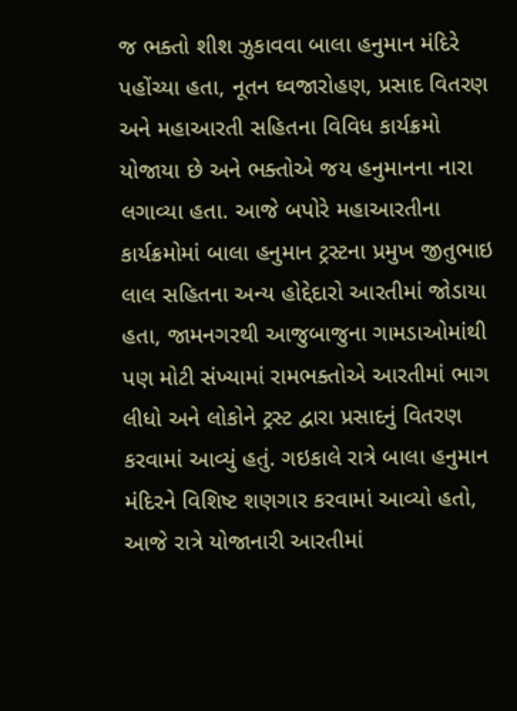જ ભક્તો શીશ ઝુકાવવા બાલા હનુમાન મંદિરે પહોંચ્યા હતા, નૂતન ઘ્વજારોહણ, પ્રસાદ વિતરણ અને મહાઆરતી સહિતના વિવિધ કાર્યક્રમો યોજાયા છે અને ભક્તોએ જય હનુમાનના નારા લગાવ્યા હતા. આજે બપોરે મહાઆરતીના કાર્યક્રમોમાં બાલા હનુમાન ટ્રસ્ટના પ્રમુખ જીતુભાઇ લાલ સહિતના અન્ય હોદ્દેદારો આરતીમાં જોડાયા હતા, જામનગરથી આજુબાજુના ગામડાઓમાંથી પણ મોટી સંખ્યામાં રામભક્તોએ આરતીમાં ભાગ લીધો અને લોકોને ટ્રસ્ટ દ્વારા પ્રસાદનું વિતરણ કરવામાં આવ્યું હતું. ગઇકાલે રાત્રે બાલા હનુમાન મંદિરને વિશિષ્ટ શણગાર કરવામાં આવ્યો હતો, આજે રાત્રે યોજાનારી આરતીમાં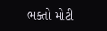ભક્તો મોટી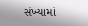સંખ્યામાં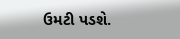ઉમટી પડશે.